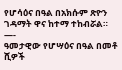የሆሳዕና በዓል በአክሱም ጽዮን ገዳማት ዋና ከተማ ተከብሯል።
—-
ዓመታዊው የሆሣዕና በዓል በመቶ ሺዎች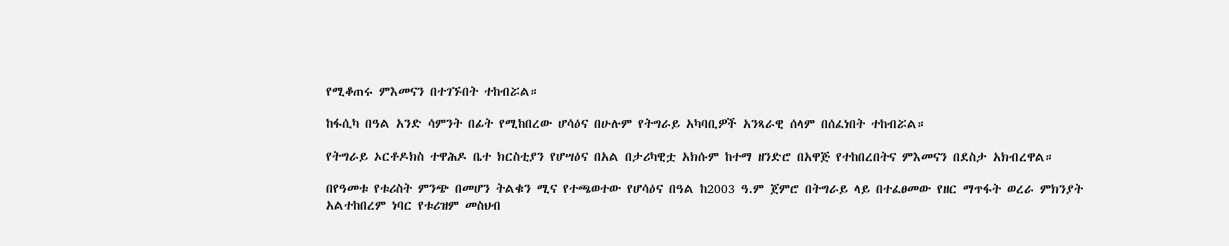የሚቆጠሩ ምእመናን በተገኙበት ተከብሯል።

ከፋሲካ በዓል አንድ ሳምንት በፊት የሚከበረው ሆሳዕና በሁሉም የትግራይ አካባቢዎች አንጻራዊ ሰላም በሰፈነበት ተከብሯል።

የትግራይ ኦርቶዶክስ ተዋሕዶ ቤተ ክርስቲያን የሆሣዕና በአል በታሪካዊቷ አክሱም ከተማ ዘንድሮ በአዋጅ የተከበረበትና ምእመናን በደስታ አክብረዋል።

በየዓመቱ የቱሪስት ምንጭ በመሆን ትልቁን ሚና የተጫወተው የሆሳዕና በዓል ከ2003 ዓ.ም ጀምሮ በትግራይ ላይ በተፈፀመው የዘር ማጥፋት ወረራ ምክንያት አልተከበረም ነባር የቱሪዝም መስህብ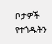ቦታዎች የተጎዱትን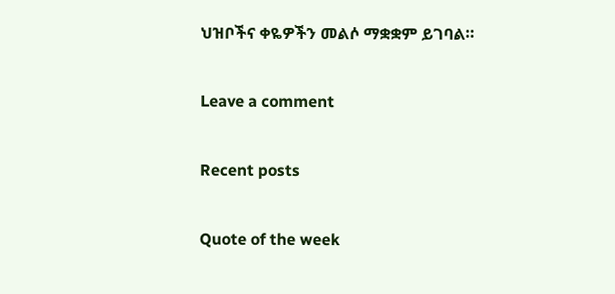ህዝቦችና ቀዬዎችን መልሶ ማቋቋም ይገባል።

Leave a comment

Recent posts

Quote of the week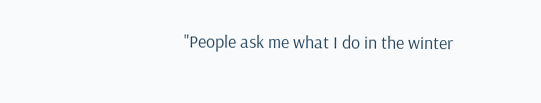"People ask me what I do in the winter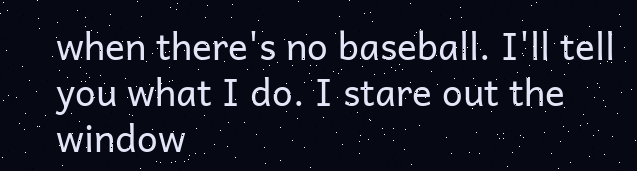when there's no baseball. I'll tell you what I do. I stare out the window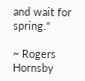and wait for spring."

~ Rogers Hornsby